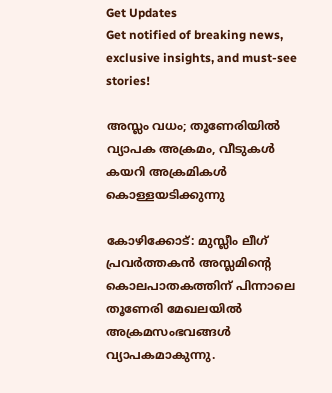Get Updates
Get notified of breaking news, exclusive insights, and must-see stories!

അസ്ലം വധം; തൂണേരിയില്‍ വ്യാപക അക്രമം, വീടുകള്‍ കയറി അക്രമികള്‍ കൊള്ളയടിക്കുന്നു

കോഴിക്കോട്: മുസ്ലീം ലീഗ് പ്രവര്‍ത്തകന്‍ അസ്ലമിന്റെ കൊലപാതകത്തിന് പിന്നാലെ തൂണേരി മേഖലയില്‍ അക്രമസംഭവങ്ങള്‍ വ്യാപകമാകുന്നു.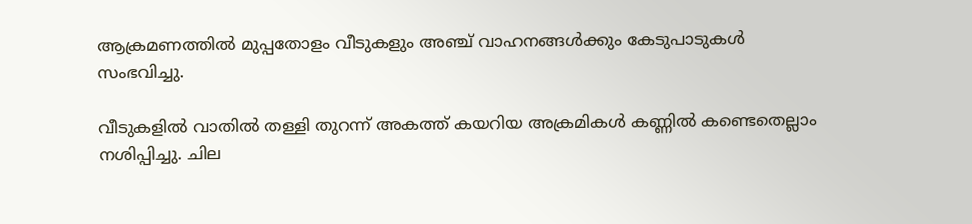ആക്രമണത്തില്‍ മുപ്പതോളം വീടുകളും അഞ്ച് വാഹനങ്ങള്‍ക്കും കേടുപാടുകള്‍ സംഭവിച്ചു.

വീടുകളില്‍ വാതില്‍ തള്ളി തുറന്ന് അകത്ത് കയറിയ അക്രമികള്‍ കണ്ണില്‍ കണ്ടെതെല്ലാം നശിപ്പിച്ചു. ചില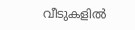വീടുകളില്‍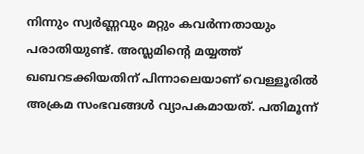നിന്നും സ്വര്‍ണ്ണവും മറ്റും കവര്‍ന്നതായും പരാതിയുണ്ട്. അസ്ലമിന്റെ മയ്യത്ത് ഖബറടക്കിയതിന് പിന്നാലെയാണ് വെള്ളൂരില്‍ അക്രമ സംഭവങ്ങള്‍ വ്യാപകമായത്. പതിമൂന്ന്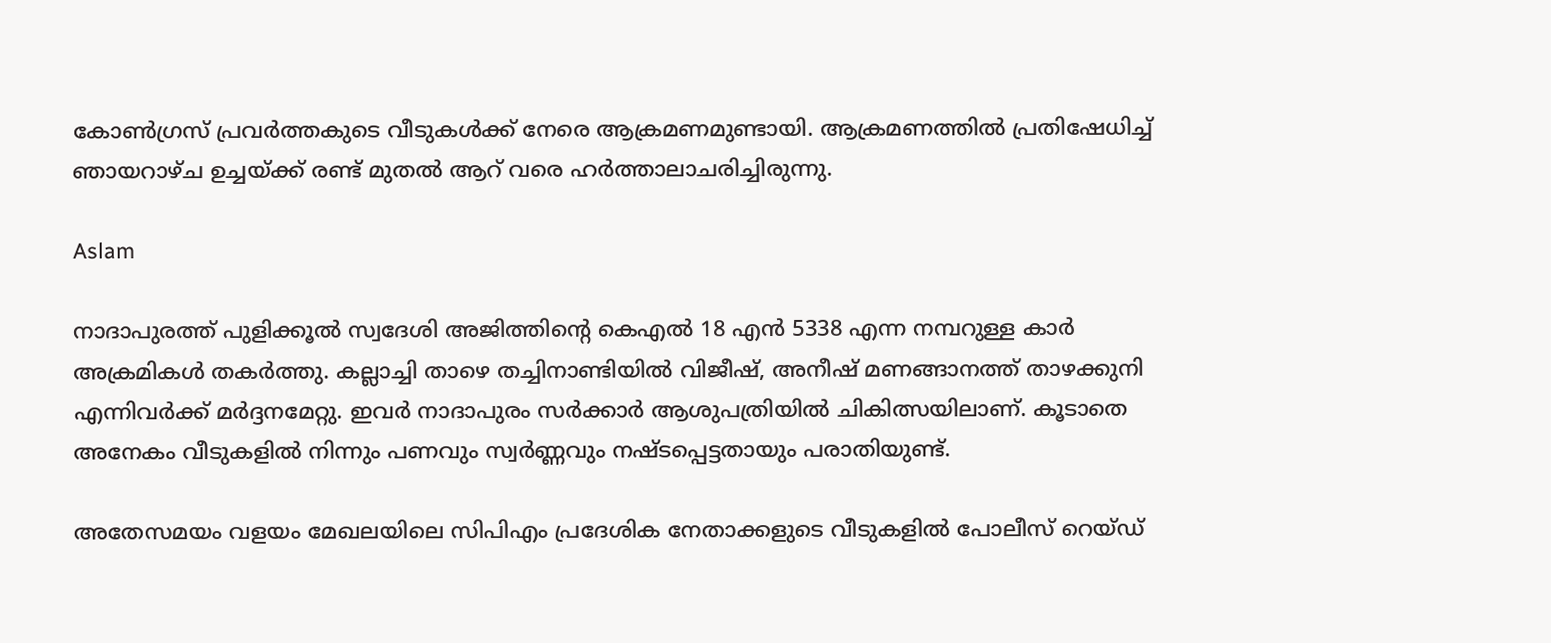കോണ്‍ഗ്രസ് പ്രവര്‍ത്തകുടെ വീടുകള്‍ക്ക് നേരെ ആക്രമണമുണ്ടായി. ആക്രമണത്തില്‍ പ്രതിഷേധിച്ച് ഞായറാഴ്ച ഉച്ചയ്ക്ക് രണ്ട് മുതല്‍ ആറ് വരെ ഹര്‍ത്താലാചരിച്ചിരുന്നു.

Aslam

നാദാപുരത്ത് പുളിക്കൂല്‍ സ്വദേശി അജിത്തിന്റെ കെഎല്‍ 18 എന്‍ 5338 എന്ന നമ്പറുള്ള കാര്‍ അക്രമികള്‍ തകര്‍ത്തു. കല്ലാച്ചി താഴെ തച്ചിനാണ്ടിയില്‍ വിജീഷ്, അനീഷ് മണങ്ങാനത്ത് താഴക്കുനി എന്നിവര്‍ക്ക് മര്‍ദ്ദനമേറ്റു. ഇവര്‍ നാദാപുരം സര്‍ക്കാര്‍ ആശുപത്രിയില്‍ ചികിത്സയിലാണ്. കൂടാതെ അനേകം വീടുകളില്‍ നിന്നും പണവും സ്വര്‍ണ്ണവും നഷ്ടപ്പെട്ടതായും പരാതിയുണ്ട്.

അതേസമയം വളയം മേഖലയിലെ സിപിഎം പ്രദേശിക നേതാക്കളുടെ വീടുകളില്‍ പോലീസ് റെയ്ഡ്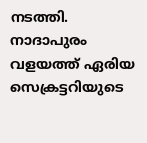നടത്തി. നാദാപുരം വളയത്ത് ഏരിയ സെക്രട്ടറിയുടെ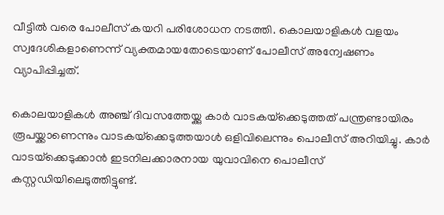വീട്ടില്‍ വരെ പോലീസ് കയറി പരിശോധന നടത്തി. കൊലയാളികള്‍ വളയം സ്വദേശികളാണെന്ന് വ്യക്തമായതോടെയാണ് പോലീസ് അന്വേഷണം വ്യാപിപ്പിച്ചത്.

കൊലയാളികള്‍ അഞ്ച് ദിവസത്തേയ്ക്കു കാര്‍ വാടകയ്‌ക്കെടുത്തത് പന്ത്രണ്ടായിരം രൂപയ്ക്കാണെന്നും വാടകയ്‌ക്കെടുത്തയാള്‍ ഒളിവിലെന്നും പൊലീസ് അറിയിച്ചു. കാര്‍ വാടയ്‌ക്കെടുക്കാന്‍ ഇടനിലക്കാരനായ യുവാവിനെ പൊലീസ് കസ്റ്റഡിയിലെടുത്തിട്ടുണ്ട്.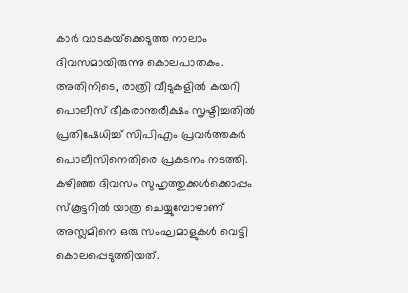കാര്‍ വാടകയ്‌ക്കെടുത്ത നാലാം ദിവസമായിരുന്നു കൊലപാതകം. അതിനിടെ, രാത്രി വീടുകളില്‍ കയറി പൊലീസ് ഭീകരാന്തരീക്ഷം സൃഷ്ടിച്ചതില്‍ പ്രതിഷേധിച്ച് സിപിഎം പ്രവര്‍ത്തകര്‍ പൊലീസിനെതിരെ പ്രകടനം നടത്തി. കഴിഞ്ഞ ദിവസം സുഹൃത്തുക്കള്‍ക്കൊപ്പം സ്‌കൂട്ടറില്‍ യാത്ര ചെയ്യുമ്പോഴാണ് അസ്ലമിനെ ഒരു സംഘമാളുകള്‍ വെട്ടി കൊലപ്പെടുത്തിയത്.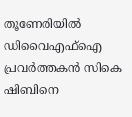തൂണേരിയില്‍ ഡിവൈഎഫ്‌ഐ പ്രവര്‍ത്തകന്‍ സികെ ഷിബിനെ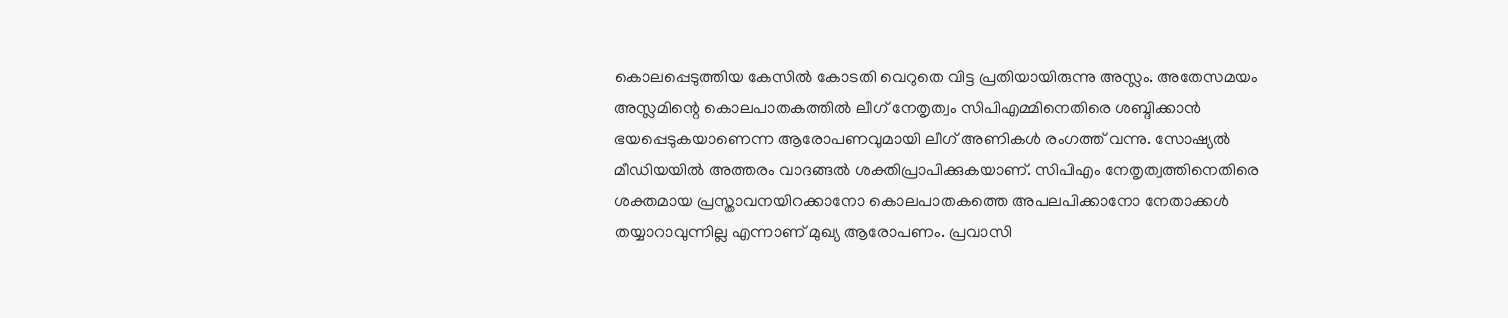കൊലപ്പെടുത്തിയ കേസില്‍ കോടതി വെറുതെ വിട്ട പ്രതിയായിരുന്നു അസ്ലം. അതേസമയം അസ്ലമിന്റെ കൊലപാതകത്തില്‍ ലീഗ് നേതൃത്വം സിപിഎമ്മിനെതിരെ ശബ്ദിക്കാന്‍ ഭയപ്പെടുകയാണെന്ന ആരോപണവുമായി ലീഗ് അണികള്‍ രംഗത്ത് വന്നു. സോഷ്യല്‍ മീഡിയയില്‍ അത്തരം വാദങ്ങല്‍ ശക്തിപ്രാപിക്കുകയാണ്. സിപിഎം നേതൃത്വത്തിനെതിരെ ശക്തമായ പ്രസ്താവനയിറക്കാനോ കൊലപാതകത്തെ അപലപിക്കാനോ നേതാക്കള്‍ തയ്യാറാവുന്നില്ല എന്നാണ് മുഖ്യ ആരോപണം. പ്രവാസി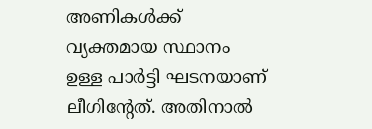അണികള്‍ക്ക് വ്യക്തമായ സ്ഥാനം ഉള്ള പാര്‍ട്ടി ഘടനയാണ് ലീഗിന്റേത്. അതിനാല്‍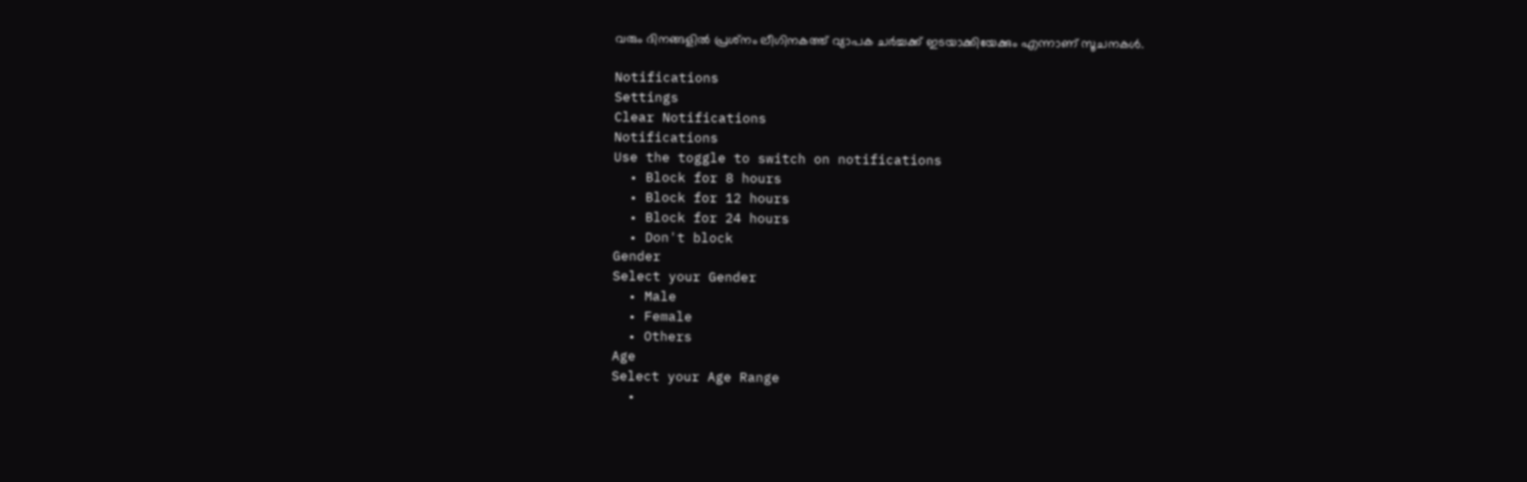വരും ദിനങ്ങളില്‍ പ്രശ്‌നം ലീഗിനകത്ത് വ്യാപക ചര്‍ച്ചക്ക് ഇടയാക്കിയേക്കും എന്നാണ് സൂചനകള്‍.

Notifications
Settings
Clear Notifications
Notifications
Use the toggle to switch on notifications
  • Block for 8 hours
  • Block for 12 hours
  • Block for 24 hours
  • Don't block
Gender
Select your Gender
  • Male
  • Female
  • Others
Age
Select your Age Range
  •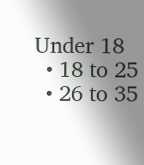Under 18
  • 18 to 25
  • 26 to 35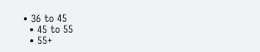• 36 to 45
  • 45 to 55
  • 55+